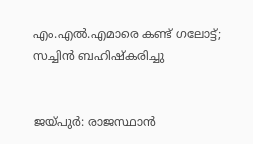എം.എല്‍.എമാരെ കണ്ട് ഗലോട്ട്; സച്ചിന്‍ ബഹിഷ്‌കരിച്ചു


ജയ്പുര്‍: രാജസ്ഥാന്‍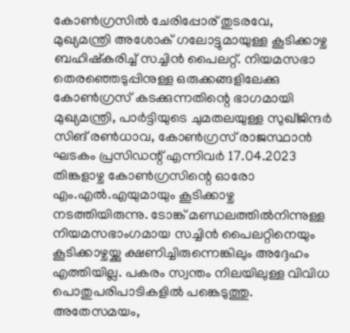കോണ്‍ഗ്രസില്‍ ചേരിപ്പോര് തുടരവേ, മുഖ്യമന്ത്രി അശോക് ഗലോട്ടുമായുള്ള കൂടിക്കാഴ്ച ബഹിഷ്‌കരിച്ച് സച്ചിന്‍ പൈലറ്റ്. നിയമസഭാ തെരഞ്ഞെടുപ്പിനുള്ള ഒരുക്കങ്ങളിലേക്കു കോണ്‍ഗ്രസ് കടക്കുന്നതിന്റെ ഭാഗമായി മുഖ്യമന്ത്രി, പാര്‍ട്ടിയുടെ ചുമതലയുള്ള സുഖ്ജിന്ദര്‍ സിങ് രണ്‍ധാവ, കോണ്‍ഗ്രസ് രാജസ്ഥാന്‍ ഘടകം പ്രസിഡന്റ് എന്നിവര്‍ 17.04.2023 തിങ്കളാഴ്ച കോണ്‍ഗ്രസിന്റെ ഓരോ എം.എല്‍.എയുമായും കൂടിക്കാഴ്ച നടത്തിയിരുന്നു. ടോങ്ക് മണ്ഡലത്തില്‍നിന്നുള്ള നിയമസഭാംഗമായ സച്ചിന്‍ പൈലറ്റിനെയും കൂടിക്കാഴ്ചയ്ക്കു ക്ഷണിച്ചിരുന്നെങ്കിലും അദ്ദേഹം എത്തിയില്ല. പകരം സ്വന്തം നിലയിലുള്ള വിവിധ പൊതുപരിപാടികളില്‍ പങ്കെടുത്തു. അതേസമയം,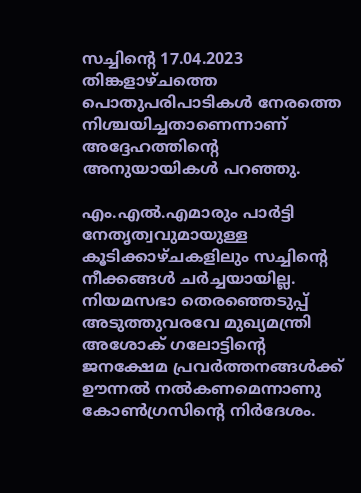സച്ചിന്റെ 17.04.2023 തിങ്കളാഴ്ചത്തെ പൊതുപരിപാടികള്‍ നേരത്തെ നിശ്ചയിച്ചതാണെന്നാണ് അദ്ദേഹത്തിന്റെ അനുയായികള്‍ പറഞ്ഞു.

എം.എല്‍.എമാരും പാര്‍ട്ടി നേതൃത്വവുമായുള്ള കൂടിക്കാഴ്ചകളിലും സച്ചിന്റെ നീക്കങ്ങള്‍ ചര്‍ച്ചയായില്ല. നിയമസഭാ തെരഞ്ഞെടുപ്പ് അടുത്തുവരവേ മുഖ്യമന്ത്രി അശോക് ഗലോട്ടിന്റെ ജനക്ഷേമ പ്രവര്‍ത്തനങ്ങള്‍ക്ക് ഊന്നല്‍ നല്‍കണമെന്നാണു കോണ്‍ഗ്രസിന്റെ നിര്‍ദേശം.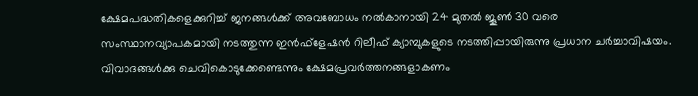ക്ഷേമപദ്ധതികളെക്കുറിച്ച് ജനങ്ങള്‍ക്ക് അവബോധം നല്‍കാനായി 24 മുതല്‍ ജൂണ്‍ 30 വരെ സംസ്ഥാനവ്യാപകമായി നടത്തുന്ന ഇന്‍ഫ്‌ളേഷന്‍ റിലീഫ് ക്യാമ്പുകളുടെ നടത്തിപ്പായിരുന്നു പ്രധാന ചര്‍ച്ചാവിഷയം. വിവാദങ്ങള്‍ക്കു ചെവികൊടുക്കേണ്ടെന്നും ക്ഷേമപ്രവര്‍ത്തനങ്ങളാകണം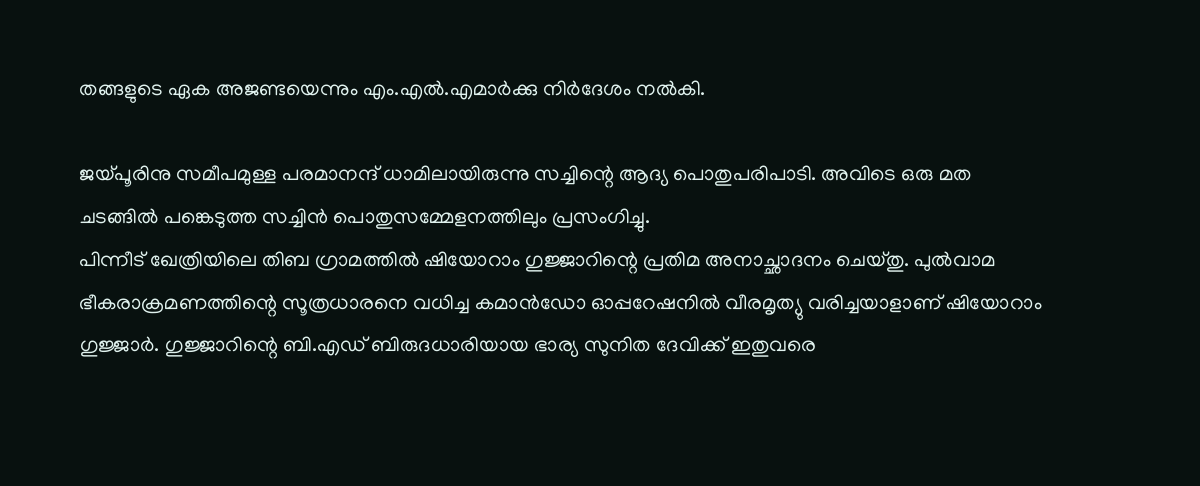തങ്ങളുടെ ഏക അജണ്ടയെന്നും എം.എല്‍.എമാര്‍ക്കു നിര്‍ദേശം നല്‍കി.

ജയ്പൂരിനു സമീപമുള്ള പരമാനന്ദ് ധാമിലായിരുന്നു സച്ചിന്റെ ആദ്യ പൊതുപരിപാടി. അവിടെ ഒരു മത ചടങ്ങില്‍ പങ്കെടുത്ത സച്ചിന്‍ പൊതുസമ്മേളനത്തിലും പ്രസംഗിച്ചു.
പിന്നീട് ഖേത്രിയിലെ തിബ ഗ്രാമത്തില്‍ ഷിയോറാം ഗുജ്ജാറിന്റെ പ്രതിമ അനാച്ഛാദനം ചെയ്തു. പുല്‍വാമ ഭീകരാക്രമണത്തിന്റെ സൂത്രധാരനെ വധിച്ച കമാന്‍ഡോ ഓപ്പറേഷനില്‍ വീരമൃത്യു വരിച്ചയാളാണ് ഷിയോറാം ഗുജ്ജാര്‍. ഗുജ്ജാറിന്റെ ബി.എഡ് ബിരുദധാരിയായ ഭാര്യ സുനിത ദേവിക്ക് ഇതുവരെ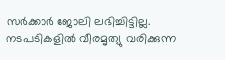സര്‍ക്കാര്‍ ജോലി ലഭിച്ചിട്ടില്ല. നടപടികളില്‍ വീരമൃത്യു വരിക്കുന്ന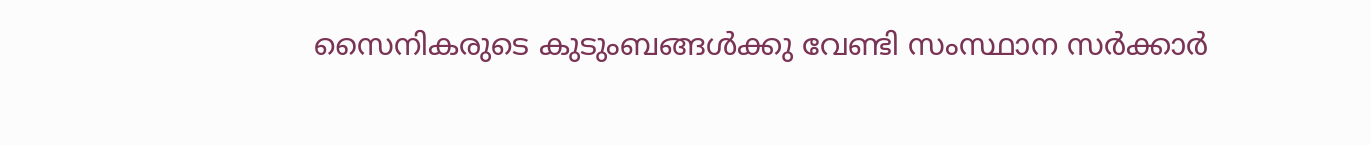സൈനികരുടെ കുടുംബങ്ങള്‍ക്കു വേണ്ടി സംസ്ഥാന സര്‍ക്കാര്‍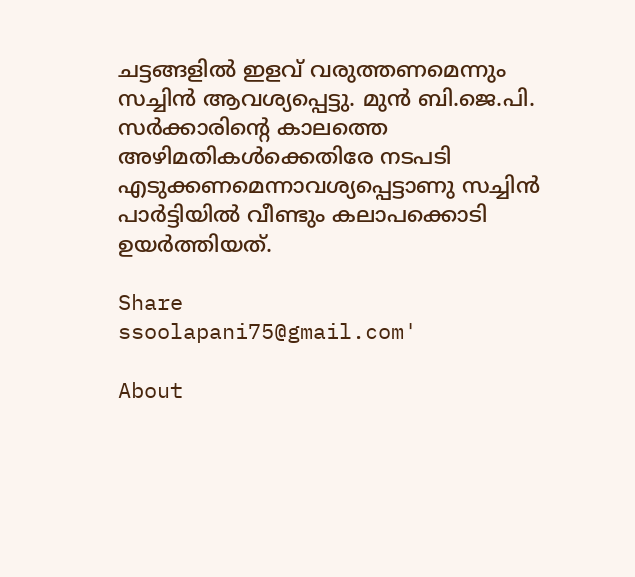ചട്ടങ്ങളില്‍ ഇളവ് വരുത്തണമെന്നും സച്ചിന്‍ ആവശ്യപ്പെട്ടു. മുന്‍ ബി.ജെ.പി. സര്‍ക്കാരിന്റെ കാലത്തെ അഴിമതികള്‍ക്കെതിരേ നടപടി എടുക്കണമെന്നാവശ്യപ്പെട്ടാണു സച്ചിന്‍ പാര്‍ട്ടിയില്‍ വീണ്ടും കലാപക്കൊടി ഉയര്‍ത്തിയത്.

Share
ssoolapani75@gmail.com'

About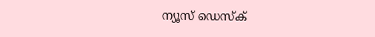ന്യൂസ് ഡെസ്ക്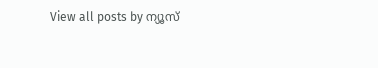View all posts by ന്യൂസ്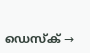ഡെസ്ക് →